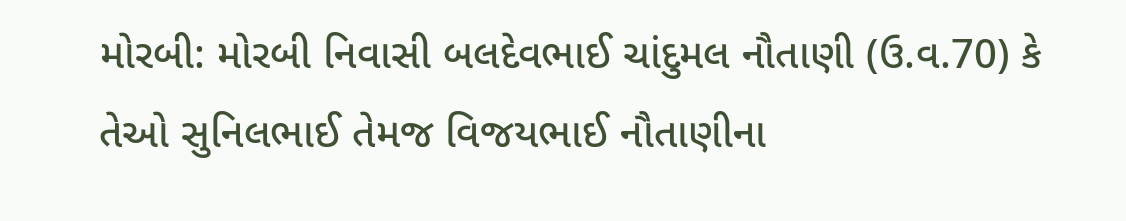મોરબી: મોરબી નિવાસી બલદેવભાઈ ચાંદુમલ નૌતાણી (ઉ.વ.70) કે તેઓ સુનિલભાઈ તેમજ વિજયભાઈ નૌતાણીના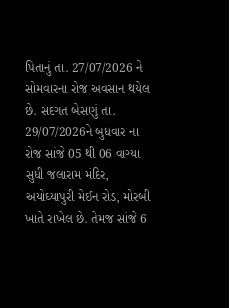પિતાનું તા. 27/07/2026 ને સોમવારના રોજ અવસાન થયેલ છે. સદગત બેસણું તા. 29/07/2026ને બુધવાર ના રોજ સાંજે 05 થી 06 વાગ્યા સુધી જલારામ મંદિર, અયોઘ્યાપુરી મેઈન રોડ, મોરબી ખાતે રાખેલ છે. તેમજ સાંજે 6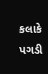કલાકે પગડી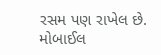રસમ પણ રાખેલ છે. મોબાઈલ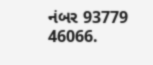નંબર 93779 46066.